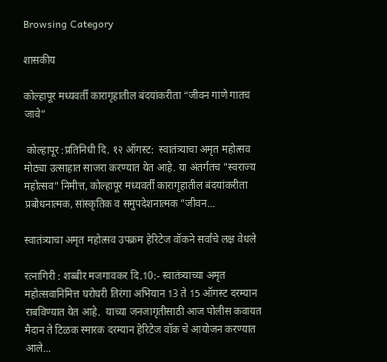Browsing Category

शासकीय

कोल्हापूर मध्यवर्ती कारागृहातील बंदयांकरीता “जीवन गाणे गातच जावे”

 कोल्हापूर :प्रतिनिधी दि. १२ ऑगस्ट:  स्वातंत्र्याचा अमृत महोत्सव मोठ्या उत्साहात साजरा करण्यात येत आहे. या अंतर्गतच "स्वराज्य महोत्सव" निमीत्त, कोल्हापूर मध्यवर्ती कारागृहातील बंदयांकरीता प्रबोधनात्मक, सांस्कृतिक व समुपदेशनात्मक "जीवन…

स्वातंत्र्याचा अमृत महोत्सव उपक्रम हेरिटेज वॉकने सर्वांचे लक्ष वेधले

रत्नागिरी : शब्बीर मजगावकर दि.10:- स्वातंत्र्याच्या अमृत महोत्सवानिमित्त घरोघरी तिरंगा अभियान 13 ते 15 ऑगस्ट दरम्यान राबविण्यात येत आहे.  याच्या जनजागृतीसाठी आज पोलीस कवायत मैदान ते टिळक स्मारक दरम्यान हेरिटेज वॉक चे आयोजन करण्यात आले…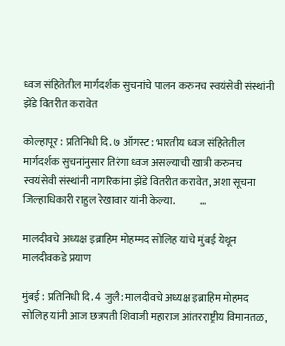ध्वज संहितेतील मार्गदर्शक सुचनांचे पालन करुनच स्वयंसेवी संस्थांनी झेंडे वितरीत करावेत

कोल्हापूर : प्रतिनिधी दि. ७ ऑगस्ट : भारतीय ध्वज संहितेतील मार्गदर्शक सुचनांनुसार तिरंगा ध्वज असल्याची खात्री करुनच स्वयंसेवी संस्थांनी नागरिकांना झेंडे वितरीत करावेत, अशा सूचना जिल्हाधिकारी राहुल रेखावार यांनी केल्या.            …

मालदीवचे अध्यक्ष इब्राहिम मोहम्मद सोलिह यांचे मुंबई येथून मालदीवकडे प्रयाण

मुंबई : प्रतिनिधी दि. 4 जुलै: मालदीवचे अध्यक्ष इब्राहिम मोहमद सोलिह यांनी आज छत्रपती शिवाजी महाराज आंतरराष्ट्रीय विमानतळ,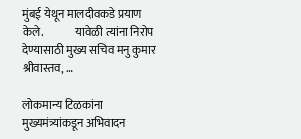मुंबई येथून मालदीवकडे प्रयाण केले.              यावेळी त्यांना निरोप देण्यासाठी मुख्य सचिव मनु कुमार श्रीवास्तव, …

लोकमान्य टिळकांना मुख्यमंत्र्यांकडून अभिवादन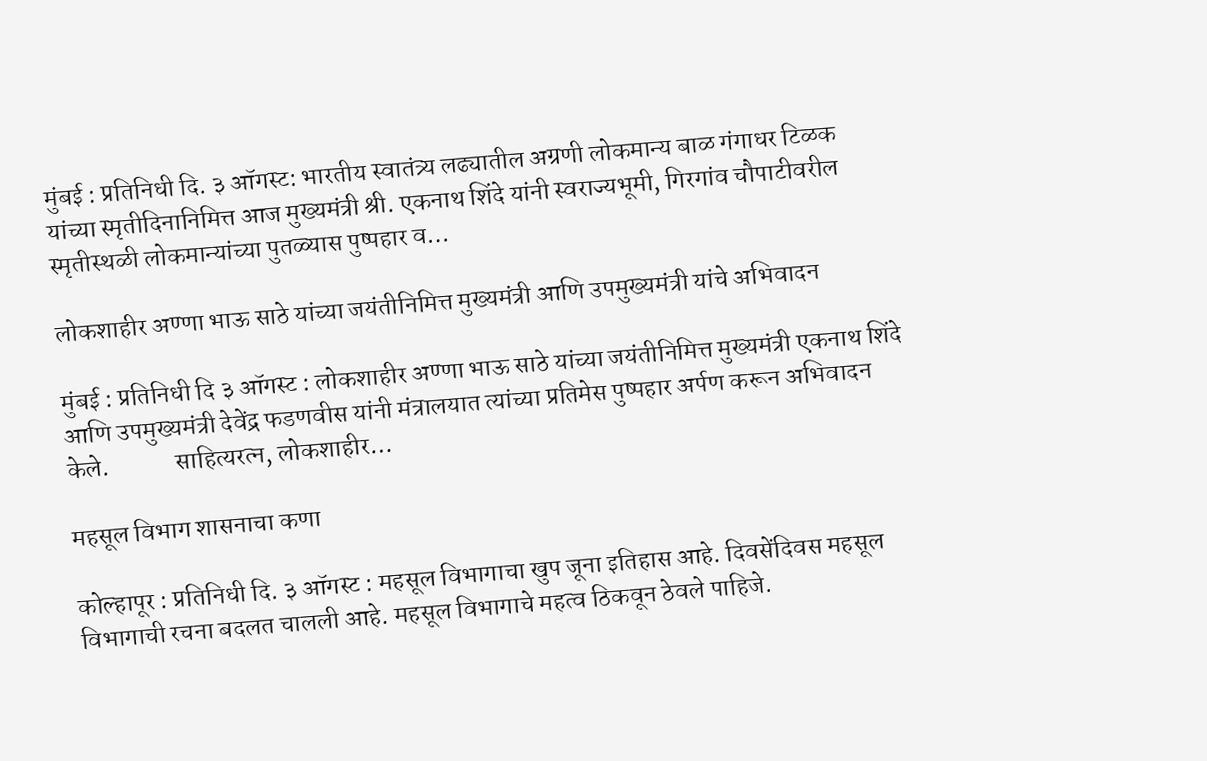मुंबई : प्रतिनिधी दि. ३ ऑगस्ट: भारतीय स्वातंत्र्य लढ्यातील अग्रणी लोकमान्य बाळ गंगाधर टिळक यांच्या स्मृतीदिनानिमित्त आज मुख्यमंत्री श्री. एकनाथ शिंदे यांनी स्वराज्यभूमी, गिरगांव चौपाटीवरील स्मृतीस्थळी लोकमान्यांच्या पुतळ्यास पुष्पहार व…

लोकशाहीर अण्णा भाऊ साठे यांच्या जयंतीनिमित्त मुख्यमंत्री आणि उपमुख्यमंत्री यांचे अभिवादन

मुंबई : प्रतिनिधी दि ३ ऑगस्ट : लोकशाहीर अण्णा भाऊ साठे यांच्या जयंतीनिमित्त मुख्यमंत्री एकनाथ शिंदे आणि उपमुख्यमंत्री देवेंद्र फडणवीस यांनी मंत्रालयात त्यांच्या प्रतिमेस पुष्पहार अर्पण करून अभिवादन केले.             साहित्यरत्न, लोकशाहीर…

महसूल विभाग शासनाचा कणा

कोल्हापूर : प्रतिनिधी दि. ३ ऑगस्ट : महसूल विभागाचा खुप जूना इतिहास आहे. दिवसेंदिवस महसूल विभागाची रचना बदलत चालली आहे. महसूल विभागाचे महत्व ठिकवून ठेवले पाहिजे.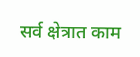सर्व क्षेत्रात काम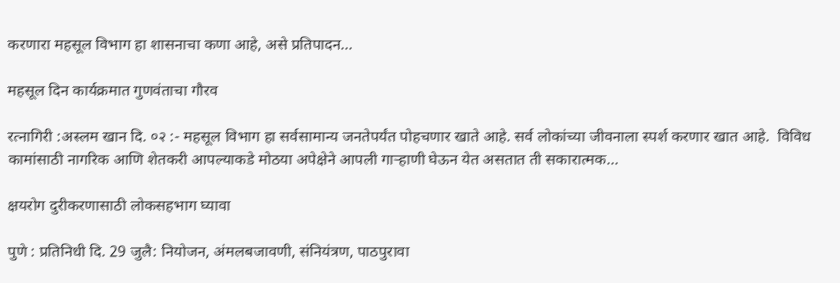करणारा महसूल विभाग हा शासनाचा कणा आहे, असे प्रतिपादन…

महसूल दिन कार्यक्रमात गुणवंताचा गौरव

रत्नागिरी :अस्लम खान दि. ०२ :- महसूल विभाग हा सर्वसामान्य जनतेपर्यंत पोहचणार खाते आहे. सर्व लोकांच्या जीवनाला स्पर्श करणार खात आहे.  विविध कामांसाठी नागरिक आणि शेतकरी आपल्याकडे मोठया अपेक्षेने आपली गाऱ्हाणी घेऊन येत असतात ती सकारात्मक…

क्षयरोग दुरीकरणासाठी लोकसहभाग घ्यावा

पुणे : प्रतिनिधी दि. 29 जुलै: नियोजन, अंमलबजावणी, संनियंत्रण, पाठपुरावा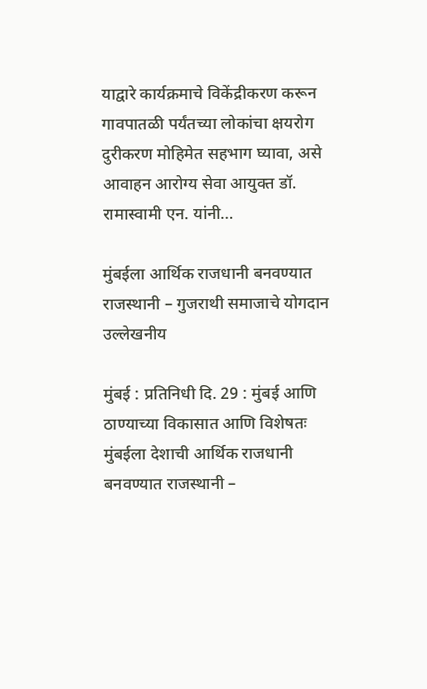याद्वारे कार्यक्रमाचे विकेंद्रीकरण करून गावपातळी पर्यंतच्या लोकांचा क्षयरोग दुरीकरण मोहिमेत सहभाग घ्यावा, असे आवाहन आरोग्य सेवा आयुक्त डॉ. रामास्वामी एन. यांनी…

मुंबईला आर्थिक राजधानी बनवण्यात राजस्थानी – गुजराथी समाजाचे योगदान उल्लेखनीय

मुंबई : प्रतिनिधी दि. 29 : मुंबई आणि  ठाण्याच्या विकासात आणि विशेषतः मुंबईला देशाची आर्थिक राजधानी बनवण्यात राजस्थानी –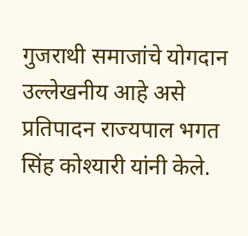गुजराथी समाजांचे योगदान उल्लेखनीय आहे असे प्रतिपादन राज्यपाल भगत सिंह कोश्यारी यांनी केले.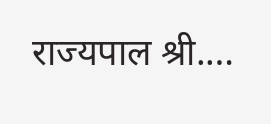राज्यपाल श्री.…